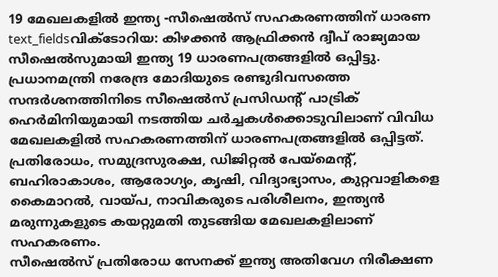19 മേഖലകളിൽ ഇന്ത്യ -സീഷെൽസ് സഹകരണത്തിന് ധാരണ
text_fieldsവിക്ടോറിയ: കിഴക്കൻ ആഫ്രിക്കൻ ദ്വീപ് രാജ്യമായ സീഷെൽസുമായി ഇന്ത്യ 19 ധാരണപത്രങ്ങളിൽ ഒപ്പിട്ടു. പ്രധാനമന്ത്രി നരേന്ദ്ര മോദിയുടെ രണ്ടുദിവസത്തെ സന്ദർശനത്തിനിടെ സീഷെൽസ് പ്രസിഡന്റ് പാട്രിക് ഹെർമിനിയുമായി നടത്തിയ ചർച്ചകൾക്കൊടുവിലാണ് വിവിധ മേഖലകളിൽ സഹകരണത്തിന് ധാരണപത്രങ്ങളിൽ ഒപ്പിട്ടത്. പ്രതിരോധം, സമുദ്രസുരക്ഷ, ഡിജിറ്റൽ പേയ്മെന്റ്, ബഹിരാകാശം, ആരോഗ്യം, കൃഷി, വിദ്യാഭ്യാസം, കുറ്റവാളികളെ കൈമാറൽ, വായ്പ, നാവികരുടെ പരിശീലനം, ഇന്ത്യൻ മരുന്നുകളുടെ കയറ്റുമതി തുടങ്ങിയ മേഖലകളിലാണ് സഹകരണം.
സീഷെൽസ് പ്രതിരോധ സേനക്ക് ഇന്ത്യ അതിവേഗ നിരീക്ഷണ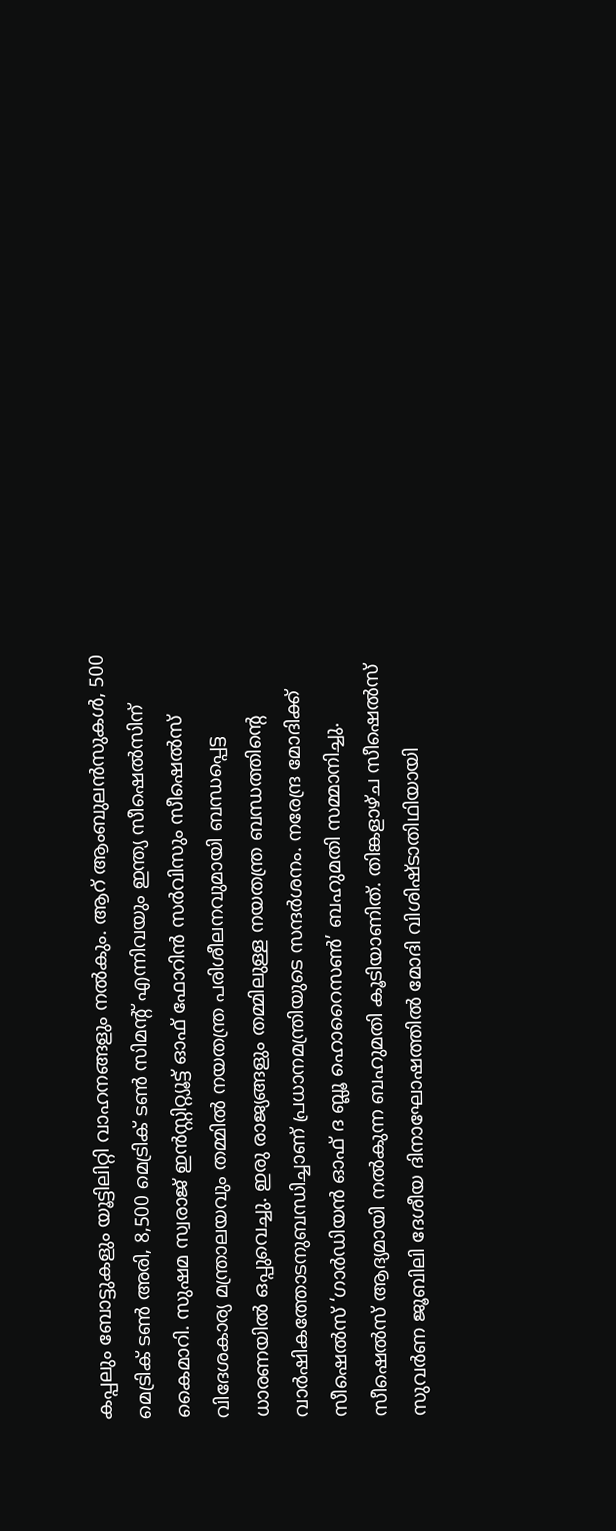കപ്പലും ബോട്ടുകളും യൂട്ടിലിറ്റി വാഹനങ്ങളും നൽകും. ആറ് ആംബുലൻസുകൾ, 500 മെട്രിക് ടൺ അരി, 8,500 മെട്രിക് ടൺ സിമന്റ് എന്നിവയും ഇന്ത്യ സീഷെൽസിന് കൈമാറി. സുഷമ സ്വരാജ് ഇൻസ്റ്റിറ്റ്യൂട്ട് ഓഫ് ഫോറിൻ സർവിസും സീഷെൽസ് വിദേശകാര്യ മന്ത്രാലയവും തമ്മിൽ നയതന്ത്ര പരിശീലനവുമായി ബന്ധപ്പെട്ട ധാരണയിൽ ഒപ്പുവെച്ചു. ഇരു രാജ്യങ്ങളും തമ്മിലുള്ള നയതന്ത്ര ബന്ധത്തിന്റെ വാർഷികത്തോടനുബന്ധിച്ചാണ് പ്രധാനമന്ത്രിയുടെ സന്ദർശനം. നരേന്ദ്ര മോദിക്ക് സീഷെൽസ് ‘ഗാർഡിയൻ ഓഫ് ദ ബ്ലൂ ഹൊറൈസൺ’ ബഹുമതി സമ്മാനിച്ചു. സീഷെൽസ് ആദ്യമായി നൽകുന്ന ബഹുമതി കൂടിയാണിത്. തിങ്കളാഴ്ച സീഷെൽസ് സുവർണ ജൂബിലി ദേശീയ ദിനാഘോഷത്തിൽ മോദി വിശിഷ്ടാതിഥിയായി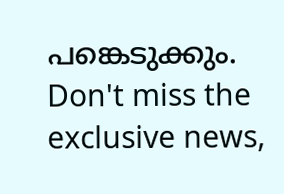പങ്കെടുക്കും.
Don't miss the exclusive news,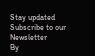Stay updated
Subscribe to our Newsletter
By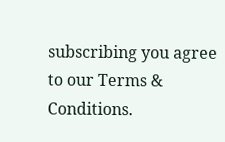subscribing you agree to our Terms & Conditions.